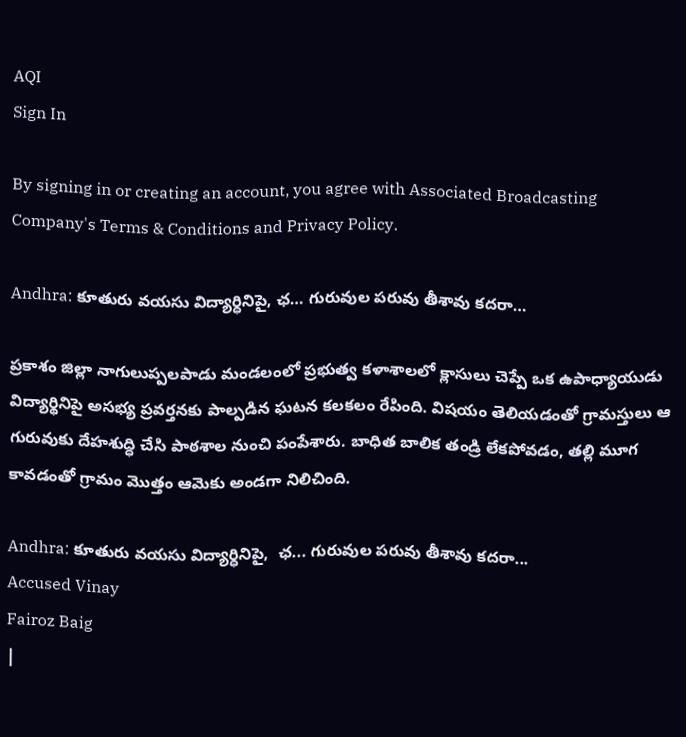AQI
Sign In

By signing in or creating an account, you agree with Associated Broadcasting Company's Terms & Conditions and Privacy Policy.

Andhra: కూతురు వయసు విద్యార్ధినిపై, ఛ… గురువుల పరువు తీశావు కదరా…

ప్రకాశం జిల్లా నాగులుప్పలపాడు మండలంలో ప్రభుత్వ కళాశాలలో క్లాసులు చెప్పే ఒక ఉపాధ్యాయుడు విద్యార్థినిపై అసభ్య ప్రవర్తనకు పాల్పడిన ఘటన కలకలం రేపింది. విషయం తెలియడంతో గ్రామస్తులు ఆ గురువుకు దేహశుద్ధి చేసి పాఠశాల నుంచి పంపేశారు. బాధిత బాలిక తండ్రి లేకపోవడం, తల్లి మూగ కావడంతో గ్రామం మొత్తం ఆమెకు అండగా నిలిచింది.

Andhra: కూతురు వయసు విద్యార్ధినిపై,  ఛ... గురువుల పరువు తీశావు కదరా...
Accused Vinay
Fairoz Baig
|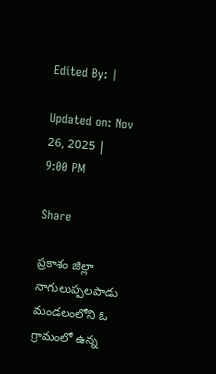Edited By: |

Updated on: Nov 26, 2025 | 9:00 PM

Share

ప్రకాశం జిల్లా నాగులుప్పలపాడు మండలంలోని ఓ గ్రామంలో ఉన్న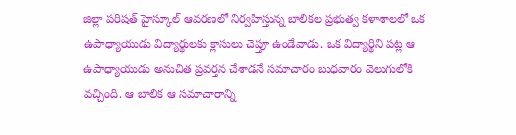జిల్లా పరిషత్ హైస్కూల్ ఆవరణలో నిర్వహిస్తున్న బాలికల ప్రభుత్వ కళాశాలలో ఒక ఉపాధ్యాయుడు విద్యార్థులకు క్లాసులు చెప్తూ ఉండేవాడు. ఒక విద్యార్థిని పట్ల ఆ ఉపాధ్యాయుడు అనుచిత ప్రవర్తన చేశాడనే సమాచారం బుధవారం వెలుగులోకి వచ్చింది. ఆ బాలిక ఆ సమాచారాన్ని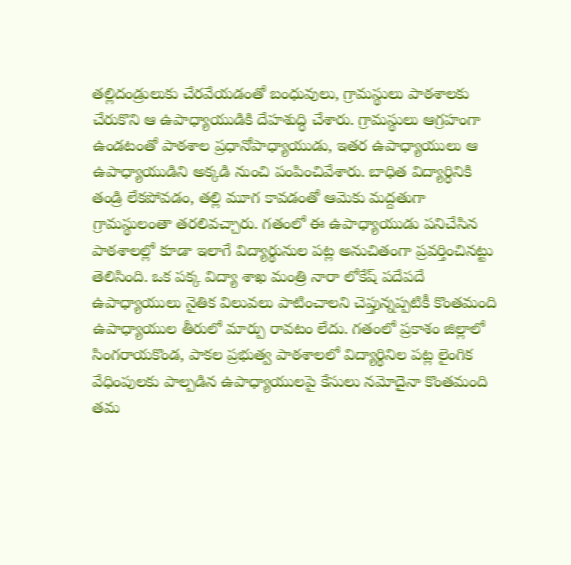తల్లిదండ్రులుకు చేరవేయడంతో బంధువులు, గ్రామస్థులు పాఠశాలకు చేరుకొని ఆ ఉపాధ్యాయుడికి దేహశుద్ధి చేశారు. గ్రామస్థులు ఆగ్రహంగా ఉండటంతో పాఠశాల ప్రధానోపాధ్యాయుడు, ఇతర ఉపాధ్యాయులు ఆ ఉపాధ్యాయుడిని అక్కడి నుంచి పంపించివేశారు. బాధిత విద్యార్ధినికి తండ్రి లేకపోవడం, తల్లి మూగ కావడంతో ఆమెకు మద్దతుగా గ్రామస్థులంతా తరలివచ్చారు. గతంలో ఈ ఉపాధ్యాయుడు పనిచేసిన పాఠశాలల్లో కూడా ఇలాగే విద్యార్థునుల పట్ల అనుచితంగా ప్రవర్తించినట్టు తెలిసింది. ఒక పక్క విద్యా శాఖ మంత్రి నారా లోకేష్ పదేపదే ఉపాధ్యాయులు నైతిక విలువలు పాటించాలని చెప్తున్నప్పటికీ కొంతమంది ఉపాధ్యాయుల తీరులో మార్పు రావటం లేదు. గతంలో ప్రకాశం జిల్లాలో సింగరాయకొండ, పాకల ప్రభుత్వ పాఠశాలలో విద్యార్థినిల పట్ల లైంగిక వేధింపులకు పాల్పడిన ఉపాధ్యాయులపై కేసులు నమోదైనా కొంతమంది తమ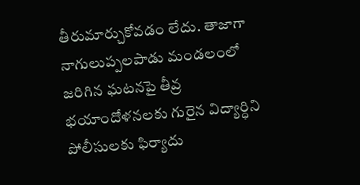తీరుమార్చుకోవడం లేదు. తాజాగా నాగులుప్పలపాడు మండలంలో జరిగిన ఘటనపై తీవ్ర భయాందోళనలకు గురైన విద్యార్ధిని పోలీసులకు ఫిర్యాదు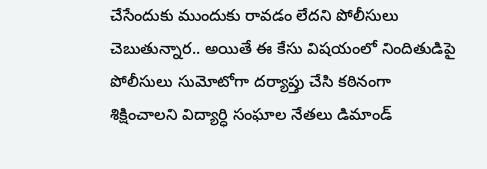చేసేందుకు ముందుకు రావడం లేదని పోలీసులు చెబుతున్నార.. అయితే ఈ కేసు విషయంలో నిందితుడిపై పోలీసులు సుమోటోగా దర్యాప్తు చేసి కఠినంగా శిక్షించాలని విద్యార్ధి సంఘాల నేతలు డిమాండ్‌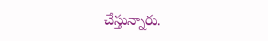చేస్తున్నారు.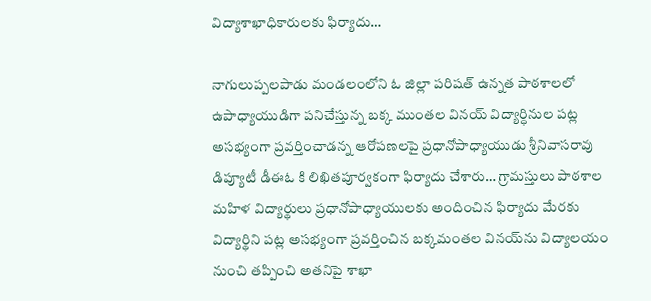విద్యాశాఖాధికారులకు ఫిర్యాదు…

నాగులుప్పలపాడు మండలంలోని ఓ జిల్లా పరిషత్ ఉన్నత పాఠశాలలో ఉపాధ్యాయుడిగా పనిచేస్తున్న బక్క ముంతల వినయ్ విద్యార్ధినుల పట్ల అసభ్యంగా ప్రవర్తించాడన్న ఆరోపణలపై ప్రధానోపాధ్యాయుడు శ్రీనివాసరావు డిప్యూటీ డీఈఓ కి లిఖితపూర్వకంగా ఫిర్యాదు చేశారు… గ్రామస్తులు పాఠశాల మహిళ విద్యార్థులు ప్రధానోపాధ్యాయులకు అందించిన ఫిర్యాదు మేరకు విద్యార్థిని పట్ల అసభ్యంగా ప్రవర్తించిన బక్కమంతల వినయ్‌ను విద్యాలయం నుంచి తప్పించి అతనిపై శాఖా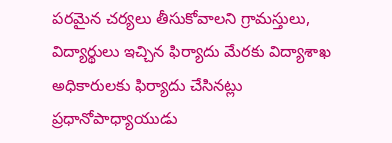పరమైన చర్యలు తీసుకోవాలని గ్రామస్తులు, విద్యార్థులు ఇచ్చిన ఫిర్యాదు మేరకు విద్యాశాఖ అధికారులకు ఫిర్యాదు చేసినట్లు ప్రధానోపాధ్యాయుడు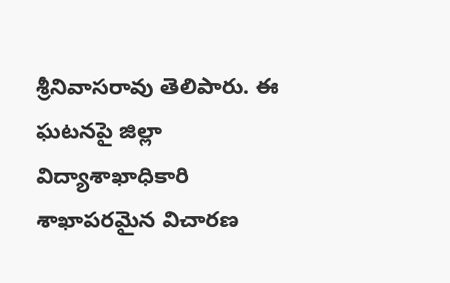శ్రీనివాసరావు తెలిపారు. ఈ ఘటనపై జిల్లా విద్యాశాఖాధికారి శాఖాపరమైన విచారణ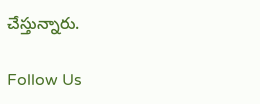చేస్తున్నారు.

Follow Us